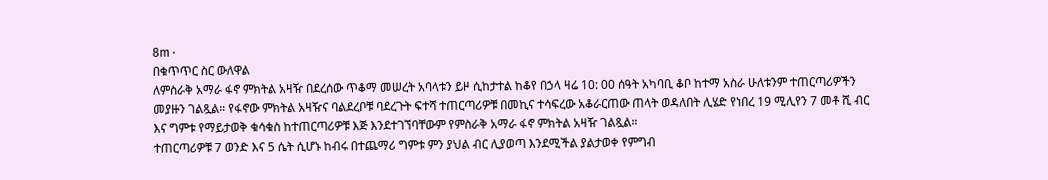8m ·
በቁጥጥር ስር ውለዋል
ለምስራቅ አማራ ፋኖ ምክትል አዛዥ በደረሰው ጥቆማ መሠረት አባላቱን ይዞ ሲከታተል ከቆየ በኃላ ዛሬ 10: 00 ሰዓት አካባቢ ቆቦ ከተማ አስራ ሁለቱንም ተጠርጣሪዎችን መያዙን ገልጿል። የፋኖው ምክትል አዛዥና ባልደረቦቹ ባደረጉት ፍተሻ ተጠርጣሪዎቹ በመኪና ተሳፍረው አቆራርጠው ጠላት ወዳለበት ሊሄድ የነበረ 19 ሚሊየን 7 መቶ ሺ ብር እና ግምቱ የማይታወቅ ቁሳቁስ ከተጠርጣሪዎቹ እጅ እንደተገኘባቸውም የምስራቅ አማራ ፋኖ ምክትል አዛዥ ገልጿል።
ተጠርጣሪዎቹ 7 ወንድ እና 5 ሴት ሲሆኑ ከብሩ በተጨማሪ ግምቱ ምን ያህል ብር ሊያወጣ እንደሚችል ያልታወቀ የምግብ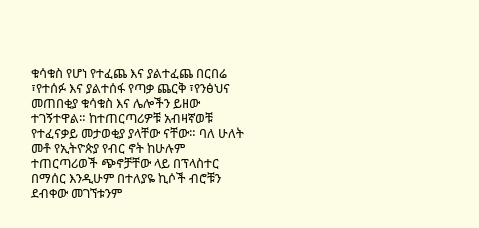ቁሳቁስ የሆነ የተፈጨ እና ያልተፈጨ በርበሬ ፣የተሰፉ እና ያልተሰፋ የጣቃ ጨርቅ ፣የንፅህና መጠበቂያ ቁሳቁስ እና ሌሎችን ይዘው ተገኝተዋል። ከተጠርጣሪዎቹ አብዛኛወቹ የተፈናቃይ መታወቂያ ያላቸው ናቸው። ባለ ሁለት መቶ የኢትዮጵያ የብር ኖት ከሁሉም ተጠርጣሪወች ጭኖቻቸው ላይ በፕላስተር በማሰር እንዲሁም በተለያዬ ኪሶች ብሮቹን ደብቀው መገኘቱንም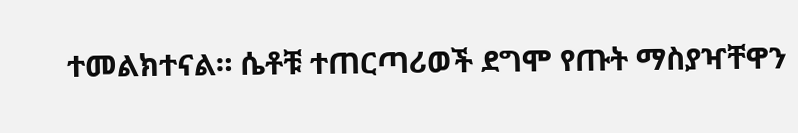ተመልክተናል። ሴቶቹ ተጠርጣሪወች ደግሞ የጡት ማስያዣቸዋን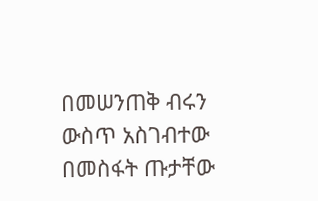በመሠንጠቅ ብሩን ውስጥ አስገብተው በመስፋት ጡታቸው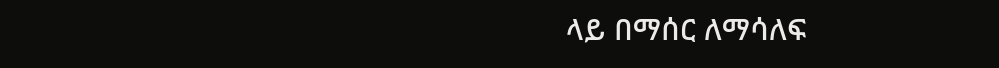ላይ በማሰር ለማሳለፍ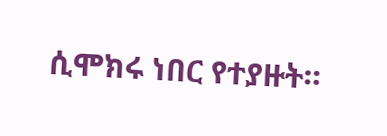ሲሞክሩ ነበር የተያዙት።